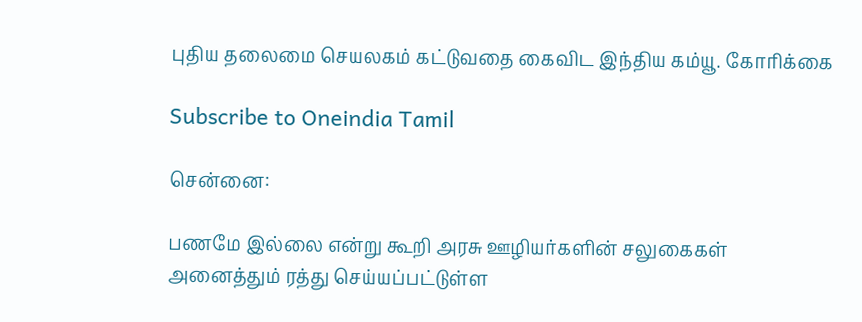புதிய தலைமை செயலகம் கட்டுவதை கைவிட இந்திய கம்யூ. கோரிக்கை

Subscribe to Oneindia Tamil

சென்னை:

பணமே இல்லை என்று கூறி அரசு ஊழியர்களின் சலுகைகள் அனைத்தும் ரத்து செய்யப்பட்டுள்ள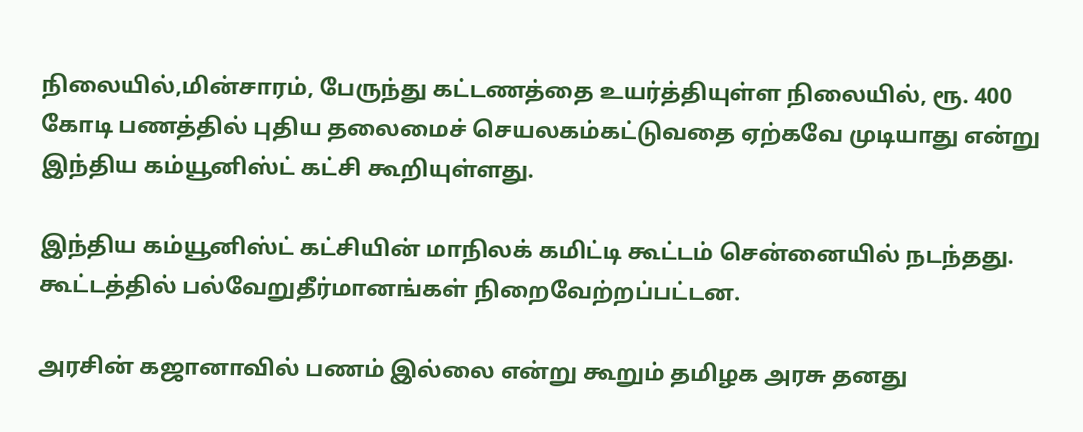நிலையில்,மின்சாரம், பேருந்து கட்டணத்தை உயர்த்தியுள்ள நிலையில், ரூ. 400 கோடி பணத்தில் புதிய தலைமைச் செயலகம்கட்டுவதை ஏற்கவே முடியாது என்று இந்திய கம்யூனிஸ்ட் கட்சி கூறியுள்ளது.

இந்திய கம்யூனிஸ்ட் கட்சியின் மாநிலக் கமிட்டி கூட்டம் சென்னையில் நடந்தது. கூட்டத்தில் பல்வேறுதீர்மானங்கள் நிறைவேற்றப்பட்டன.

அரசின் கஜானாவில் பணம் இல்லை என்று கூறும் தமிழக அரசு தனது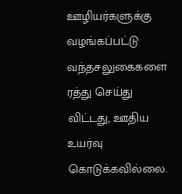ஊழியர்களுக்கு வழங்கப்பட்டு வந்தசலுகைகளை ரத்து செய்து விட்டது, ஊதிய உயர்வு கொடுக்கவில்லை.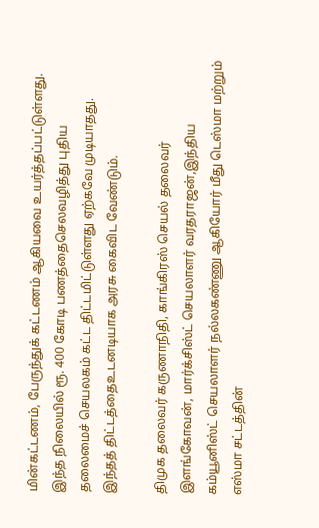மின்கட்டணம், பேருந்துக் கட்டணம் ஆகியவை உயர்த்தப்பட்டுள்ளது. இந்த நிலையில் ரூ. 400 கோடி பணத்தைசெலவழித்து புதிய தலைமைச் செயலகம் கட்ட திட்டமிட்டுள்ளது ஏற்கவே முடியாதது. இந்தத் திட்டத்தைஉடனடியாக அரசு கைவிட வேண்டும்.

திமுக தலைவர் கருணாநிதி, காங்கிரஸ் செயல் தலைவர் இளங்கோவன், மார்க்சிஸ்ட் செயலாளர் வரதராஜன்,இந்திய கம்யூனிஸ்ட் செயலாளர் நல்லகண்ணு ஆகியோர் மீது டெஸ்மா மற்றும் எஸ்மா சட்டத்தின்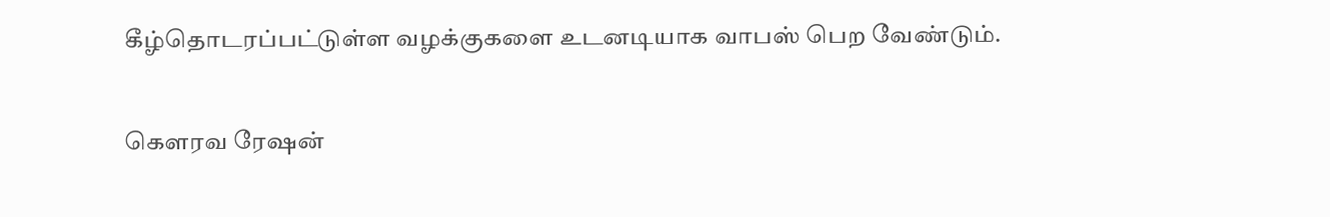கீழ்தொடரப்பட்டுள்ள வழக்குகளை உடனடியாக வாபஸ் பெற வேண்டும்.

கெளரவ ரேஷன்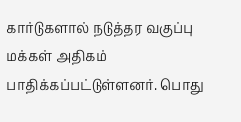கார்டுகளால் நடுத்தர வகுப்பு மக்கள் அதிகம் பாதிக்கப்பட்டுள்ளனர். பொது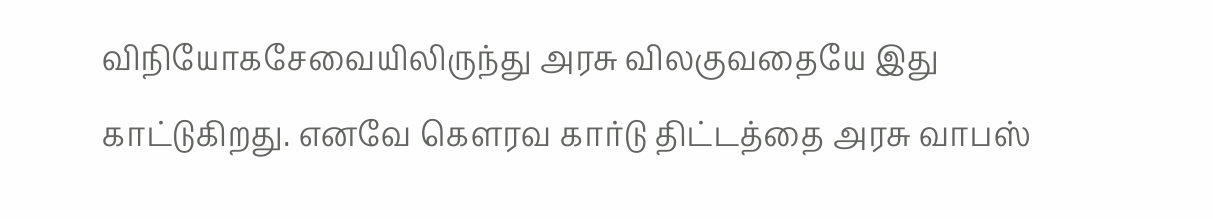விநியோகசேவையிலிருந்து அரசு விலகுவதையே இது காட்டுகிறது. எனவே கெளரவ கார்டு திட்டத்தை அரசு வாபஸ்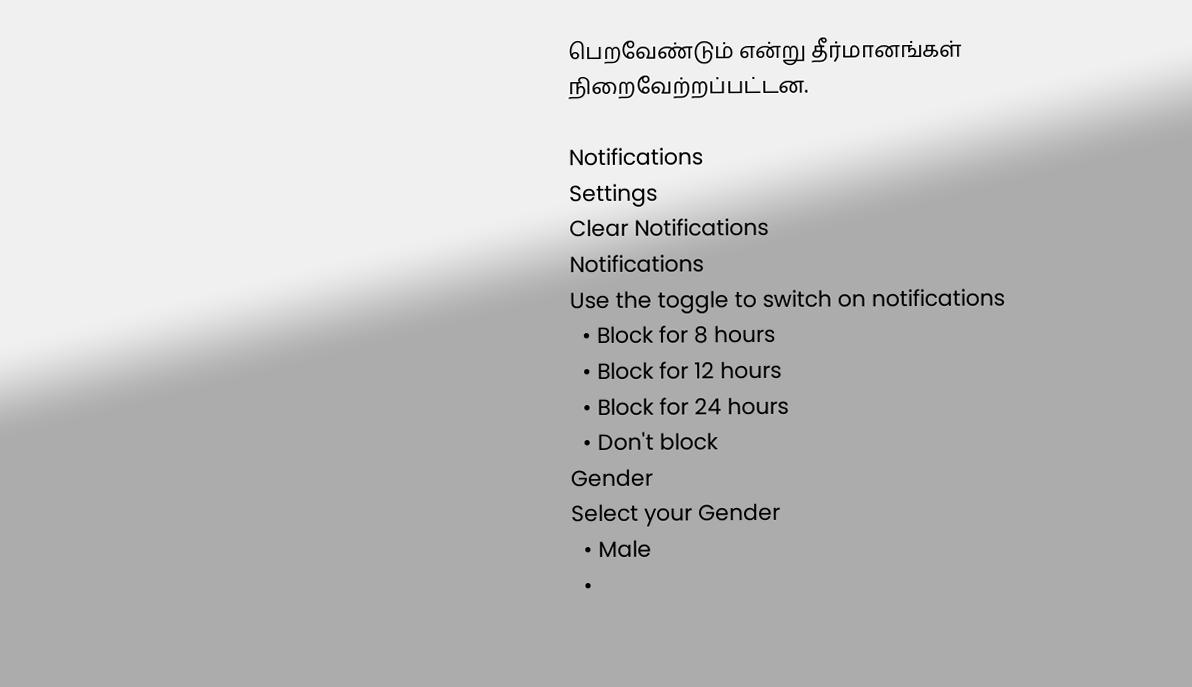பெறவேண்டும் என்று தீர்மானங்கள் நிறைவேற்றப்பட்டன.

Notifications
Settings
Clear Notifications
Notifications
Use the toggle to switch on notifications
  • Block for 8 hours
  • Block for 12 hours
  • Block for 24 hours
  • Don't block
Gender
Select your Gender
  • Male
  •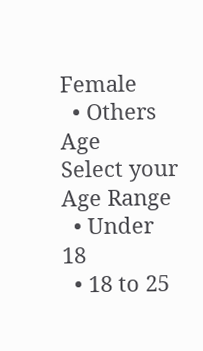Female
  • Others
Age
Select your Age Range
  • Under 18
  • 18 to 25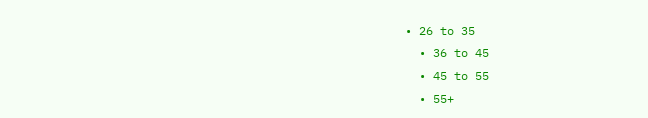• 26 to 35
  • 36 to 45
  • 45 to 55
  • 55+